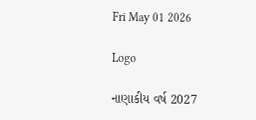Fri May 01 2026

Logo

નાણાકીય વર્ષ 2027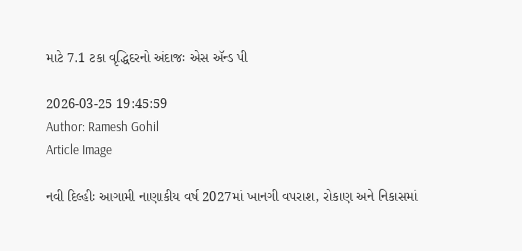માટે 7.1 ટકા વૃદ્ધિદરનો અંદાજઃ એસ ઍન્ડ પી

2026-03-25 19:45:59
Author: Ramesh Gohil
Article Image

નવી દિલ્હીઃ આગામી નાણાકીય વર્ષ 2027માં ખાનગી વપરાશ, રોકાણ અને નિકાસમાં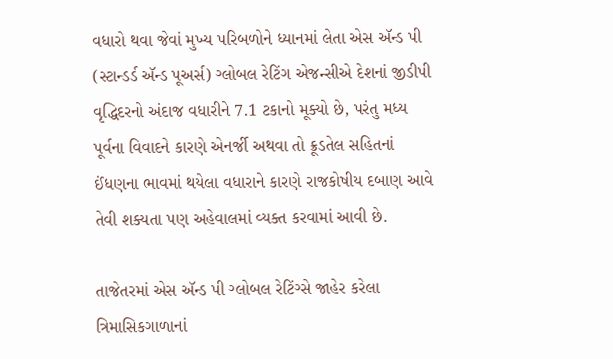વધારો થવા જેવાં મુખ્ય પરિબળોને ધ્યાનમાં લેતા એસ ઍન્ડ પી (સ્ટાન્ડર્ડ ઍન્ડ પૂઅર્સ) ગ્લોબલ રેટિંગ એજન્સીએ દેશનાં જીડીપી વૃદ્ધિદરનો અંદાજ વધારીને 7.1 ટકાનો મૂક્યો છે, પરંતુ મધ્ય પૂર્વના વિવાદને કારણે એનર્જી અથવા તો ક્રૂડતેલ સહિતનાં ઈંધણના ભાવમાં થયેલા વધારાને કારણે રાજકોષીય દબાણ આવે તેવી શક્યતા પણ અહેવાલમાં વ્યક્ત કરવામાં આવી છે.

તાજેતરમાં એસ ઍન્ડ પી ગ્લોબલ રેટિંગ્સે જાહેર કરેલા ત્રિમાસિકગાળાનાં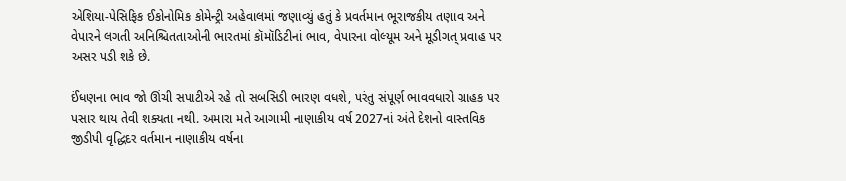એશિયા-પેસિફિક ઈકોનોમિક કોમેન્ટ્રી અહેવાલમાં જણાવ્યું હતું કે પ્રવર્તમાન ભૂરાજકીય તણાવ અને વેપારને લગતી અનિશ્ચિતતાઓની ભારતમાં કૉમૉડિટીનાં ભાવ, વેપારના વોલ્યૂમ અને મૂડીગત્‌‍ પ્રવાહ પર અસર પડી શકે છે.

ઈંધણના ભાવ જો ઊંચી સપાટીએ રહે તો સબસિડી ભારણ વધશે, પરંતુ સંપૂર્ણ ભાવવધારો ગ્રાહક પર પસાર થાય તેવી શક્યતા નથી. અમારા મતે આગામી નાણાકીય વર્ષ 2027નાં અંતે દેશનો વાસ્તવિક જીડીપી વૃદ્ધિદર વર્તમાન નાણાકીય વર્ષના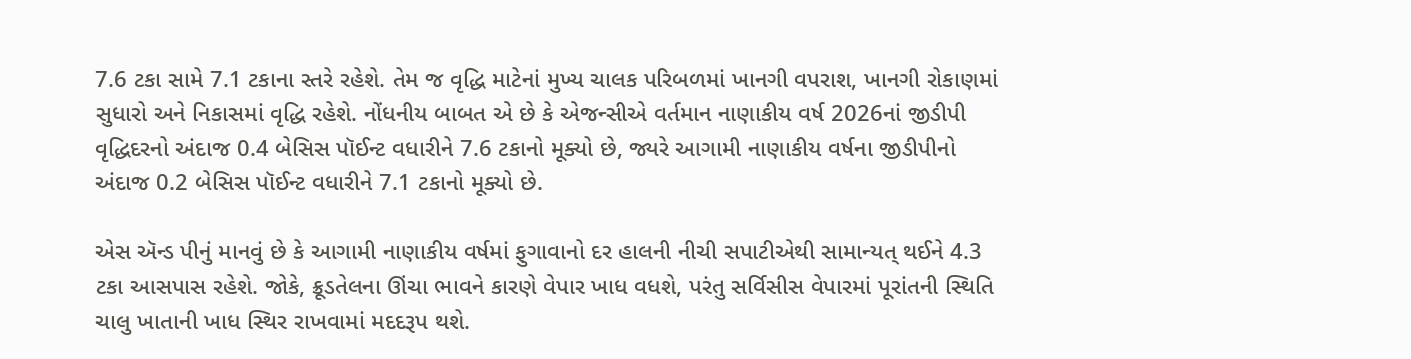7.6 ટકા સામે 7.1 ટકાના સ્તરે રહેશે. તેમ જ વૃદ્ધિ માટેનાં મુખ્ય ચાલક પરિબળમાં ખાનગી વપરાશ, ખાનગી રોકાણમાં સુધારો અને નિકાસમાં વૃદ્ધિ રહેશે. નોંધનીય બાબત એ છે કે એજન્સીએ વર્તમાન નાણાકીય વર્ષ 2026નાં જીડીપી વૃદ્ધિદરનો અંદાજ 0.4 બેસિસ પૉઈન્ટ વધારીને 7.6 ટકાનો મૂક્યો છે, જ્યરે આગામી નાણાકીય વર્ષના જીડીપીનો અંદાજ 0.2 બેસિસ પૉઈન્ટ વધારીને 7.1 ટકાનો મૂક્યો છે.

એસ ઍન્ડ પીનું માનવું છે કે આગામી નાણાકીય વર્ષમાં ફુગાવાનો દર હાલની નીચી સપાટીએથી સામાન્યત્‌‍ થઈને 4.3 ટકા આસપાસ રહેશે. જોકે, ક્રૂડતેલના ઊંચા ભાવને કારણે વેપાર ખાધ વધશે, પરંતુ સર્વિસીસ વેપારમાં પૂરાંતની સ્થિતિ ચાલુ ખાતાની ખાધ સ્થિર રાખવામાં મદદરૂપ થશે.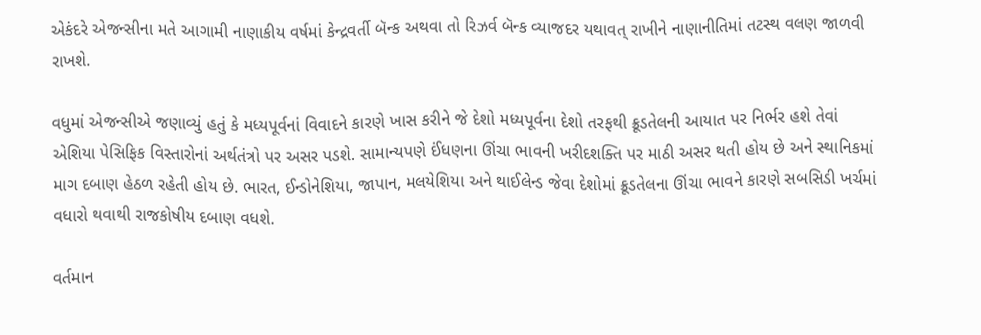એકંદરે એજન્સીના મતે આગામી નાણાકીય વર્ષમાં કેન્દ્રવર્તી બૅન્ક અથવા તો રિઝર્વ બૅન્ક વ્યાજદર યથાવત્‌‍ રાખીને નાણાનીતિમાં તટસ્થ વલણ જાળવી રાખશે.

વધુમાં એજન્સીએ જણાવ્યું હતું કે મધ્યપૂર્વનાં વિવાદને કારણે ખાસ કરીને જે દેશો મધ્યપૂર્વના દેશો તરફથી ક્રૂડતેલની આયાત પર નિર્ભર હશે તેવાં એશિયા પેસિફિક વિસ્તારોનાં અર્થતંત્રો પર અસર પડશે. સામાન્યપણે ઈંધણના ઊંચા ભાવની ખરીદશક્તિ પર માઠી અસર થતી હોય છે અને સ્થાનિકમાં માગ દબાણ હેઠળ રહેતી હોય છે. ભારત, ઈન્ડોનેશિયા, જાપાન, મલયેશિયા અને થાઈલેન્ડ જેવા દેશોમાં ક્રૂડતેલના ઊંચા ભાવને કારણે સબસિડી ખર્ચમાં વધારો થવાથી રાજકોષીય દબાણ વધશે.

વર્તમાન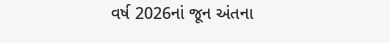વર્ષ 2026નાં જૂન અંતના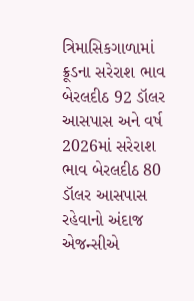ત્રિમાસિકગાળામાં ક્રૂડના સરેરાશ ભાવ બેરલદીઠ 92 ડૉલર આસપાસ અને વર્ષ 2026માં સરેરાશ ભાવ બેરલદીઠ 80 ડૉલર આસપાસ રહેવાનો અંદાજ એજન્સીએ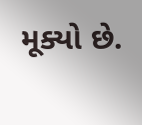મૂક્યો છે.